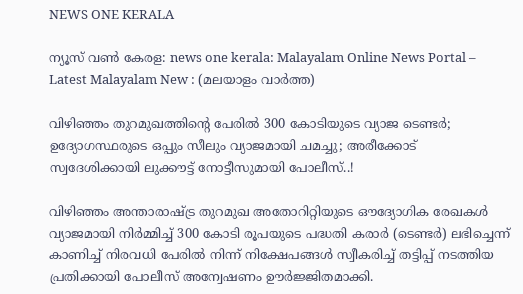NEWS ONE KERALA

ന്യൂസ് വൺ കേരള: news one kerala: Malayalam Online News Portal – Latest Malayalam New : (മലയാളം വാർത്ത)

വിഴിഞ്ഞം തുറമുഖത്തിന്റെ പേരിൽ 300 കോടിയുടെ വ്യാജ ടെണ്ടർ; ഉദ്യോഗസ്ഥരുടെ ഒപ്പും സീലും വ്യാജമായി ചമച്ചു; അരീക്കോട് സ്വദേശിക്കായി ലുക്കൗട്ട് നോട്ടീസുമായി പോലീസ്..!

വിഴിഞ്ഞം അന്താരാഷ്ട്ര തുറമുഖ അതോറിറ്റിയുടെ ഔദ്യോഗിക രേഖകൾ വ്യാജമായി നിർമ്മിച്ച് 300 കോടി രൂപയുടെ പദ്ധതി കരാർ (ടെണ്ടർ) ലഭിച്ചെന്ന് കാണിച്ച് നിരവധി പേരിൽ നിന്ന് നിക്ഷേപങ്ങൾ സ്വീകരിച്ച് തട്ടിപ്പ് നടത്തിയ പ്രതിക്കായി പോലീസ് അന്വേഷണം ഊർജ്ജിതമാക്കി.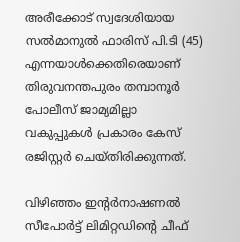അരീക്കോട് സ്വദേശിയായ സൽമാനുൽ ഫാരിസ് പി.ടി (45) എന്നയാൾക്കെതിരെയാണ് തിരുവനന്തപുരം തമ്പാനൂർ പോലീസ് ജാമ്യമില്ലാ വകുപ്പുകൾ പ്രകാരം കേസ് രജിസ്റ്റർ ചെയ്തിരിക്കുന്നത്.

വിഴിഞ്ഞം ഇന്റർനാഷണൽ സീപോർട്ട് ലിമിറ്റഡിന്റെ ചീഫ്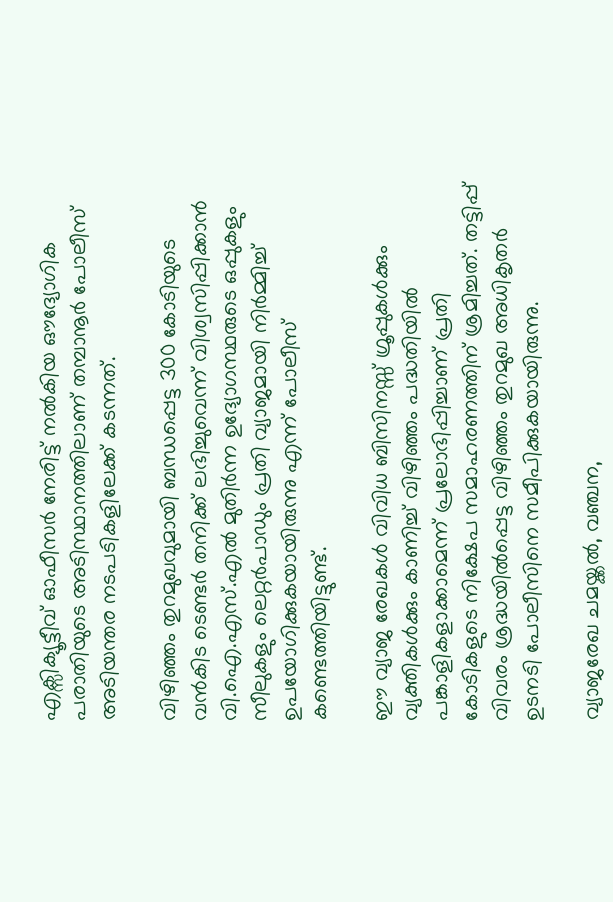എക്സിക്യൂട്ടീവ് ഓഫീസർ നേരിട്ട് നൽകിയ ഔദ്യോഗിക പരാതിയുടെ അടിസ്ഥാനത്തിലാണ് തമ്പാനൂർ പോലീസ് അടിയന്തര നടപടികളിലേക്ക് കടന്നത്.

വിഴിഞ്ഞം തുറമുഖവുമായി ബന്ധപ്പെട്ട 300 കോടിയുടെ വൻകിട ടെണ്ടർ തനിക്ക് ലഭിച്ചുവെന്ന് വിശ്വസിപ്പിക്കാൻ വി.ഐ.എസ്.എൽ മുതിർന്ന ഉദ്യോഗസ്ഥരുടെ ഒപ്പുകളും സീലുകളും ലെറ്റർപാഡും പ്രതി വ്യാജമായി നിർമ്മിച്ച് ഉപയോഗിക്കുകയായിരുന്നു എന്ന് പോലീസ് കണ്ടെത്തിയിട്ടുണ്ട്.

ഈ വ്യാജ രേഖകൾ വിവിധ ബിസിനസ്സ് ഗ്രൂപ്പുകൾക്കും വ്യക്തികൾക്കും കാണിച്ച് വിഴിഞ്ഞം പദ്ധതിയിൽ പങ്കാളികളാക്കാമെന്ന് പ്രലോഭിപ്പിച്ചാണ് പ്രതി കോടികളുടെ നിക്ഷേപ സമാഹരണത്തിന് ശ്രമിച്ചത്. തട്ടിപ്പ് വിവരം ശ്രദ്ധയിൽപ്പെട്ട വിഴിഞ്ഞം തുറമുഖ അധികൃതർ ഉടനടി പോലീസിനെ സമീപിക്കുകയായിരുന്നു.

വ്യാജരേഖ ചമയ്ക്കൽ, വഞ്ചന,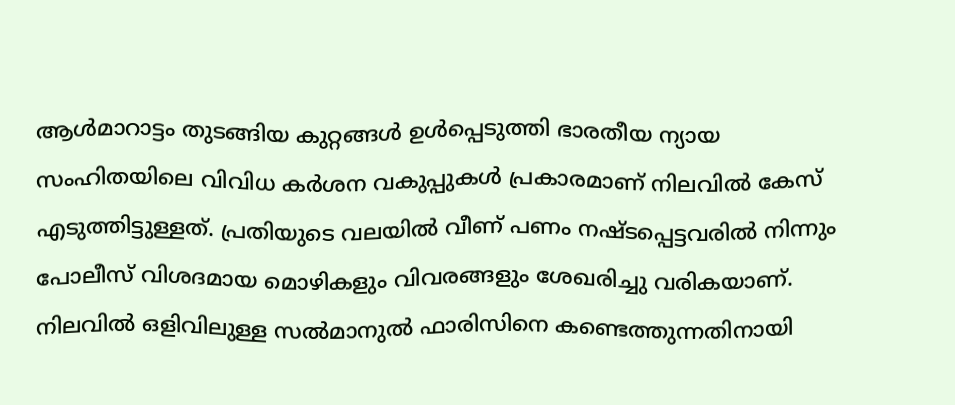ആൾമാറാട്ടം തുടങ്ങിയ കുറ്റങ്ങൾ ഉൾപ്പെടുത്തി ഭാരതീയ ന്യായ സംഹിതയിലെ വിവിധ കർശന വകുപ്പുകൾ പ്രകാരമാണ് നിലവിൽ കേസ് എടുത്തിട്ടുള്ളത്. പ്രതിയുടെ വലയിൽ വീണ് പണം നഷ്ടപ്പെട്ടവരിൽ നിന്നും പോലീസ് വിശദമായ മൊഴികളും വിവരങ്ങളും ശേഖരിച്ചു വരികയാണ്. നിലവിൽ ഒളിവിലുള്ള സൽമാനുൽ ഫാരിസിനെ കണ്ടെത്തുന്നതിനായി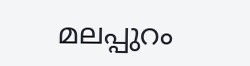മലപ്പുറം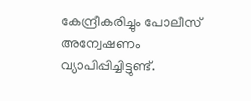കേന്ദ്രീകരിച്ചും പോലീസ് അന്വേഷണം വ്യാപിപ്പിച്ചിട്ടുണ്ട്.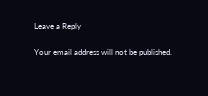Leave a Reply

Your email address will not be published.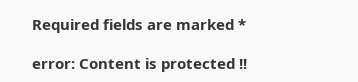Required fields are marked *

error: Content is protected !!